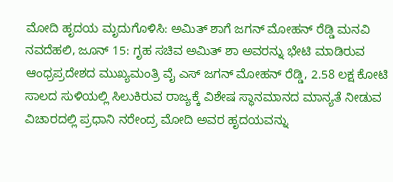ಮೋದಿ ಹೃದಯ ಮೃದುಗೊಳಿಸಿ: ಅಮಿತ್ ಶಾಗೆ ಜಗನ್ ಮೋಹನ್ ರೆಡ್ಡಿ ಮನವಿ
ನವದೆಹಲಿ, ಜೂನ್ 15: ಗೃಹ ಸಚಿವ ಅಮಿತ್ ಶಾ ಅವರನ್ನು ಭೇಟಿ ಮಾಡಿರುವ ಆಂಧ್ರಪ್ರದೇಶದ ಮುಖ್ಯಮಂತ್ರಿ ವೈ ಎಸ್ ಜಗನ್ ಮೋಹನ್ ರೆಡ್ಡಿ, 2.58 ಲಕ್ಷ ಕೋಟಿ ಸಾಲದ ಸುಳಿಯಲ್ಲಿ ಸಿಲುಕಿರುವ ರಾಜ್ಯಕ್ಕೆ ವಿಶೇಷ ಸ್ಥಾನಮಾನದ ಮಾನ್ಯತೆ ನೀಡುವ ವಿಚಾರದಲ್ಲಿ ಪ್ರಧಾನಿ ನರೇಂದ್ರ ಮೋದಿ ಅವರ ಹೃದಯವನ್ನು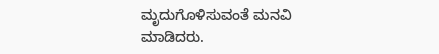ಮೃದುಗೊಳಿಸುವಂತೆ ಮನವಿ ಮಾಡಿದರು.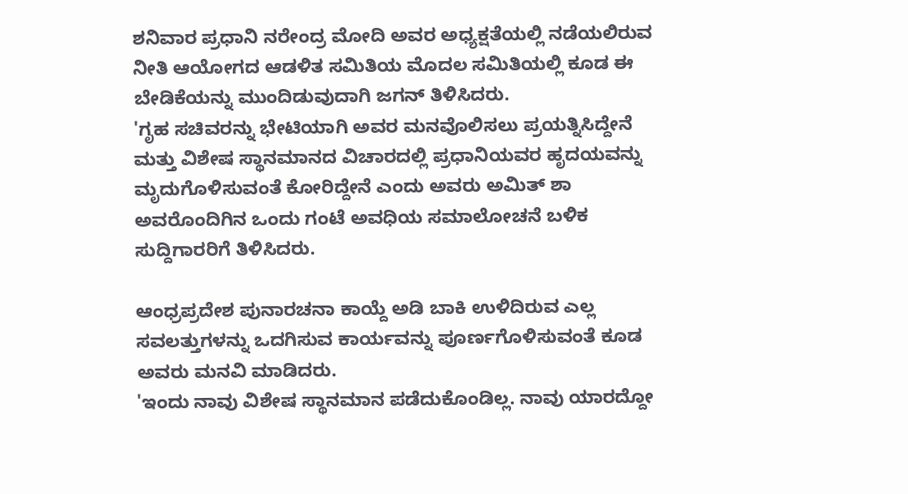ಶನಿವಾರ ಪ್ರಧಾನಿ ನರೇಂದ್ರ ಮೋದಿ ಅವರ ಅಧ್ಯಕ್ಷತೆಯಲ್ಲಿ ನಡೆಯಲಿರುವ ನೀತಿ ಆಯೋಗದ ಆಡಳಿತ ಸಮಿತಿಯ ಮೊದಲ ಸಮಿತಿಯಲ್ಲಿ ಕೂಡ ಈ ಬೇಡಿಕೆಯನ್ನು ಮುಂದಿಡುವುದಾಗಿ ಜಗನ್ ತಿಳಿಸಿದರು.
'ಗೃಹ ಸಚಿವರನ್ನು ಭೇಟಿಯಾಗಿ ಅವರ ಮನವೊಲಿಸಲು ಪ್ರಯತ್ನಿಸಿದ್ದೇನೆ ಮತ್ತು ವಿಶೇಷ ಸ್ಥಾನಮಾನದ ವಿಚಾರದಲ್ಲಿ ಪ್ರಧಾನಿಯವರ ಹೃದಯವನ್ನು ಮೃದುಗೊಳಿಸುವಂತೆ ಕೋರಿದ್ದೇನೆ ಎಂದು ಅವರು ಅಮಿತ್ ಶಾ ಅವರೊಂದಿಗಿನ ಒಂದು ಗಂಟೆ ಅವಧಿಯ ಸಮಾಲೋಚನೆ ಬಳಿಕ ಸುದ್ದಿಗಾರರಿಗೆ ತಿಳಿಸಿದರು.

ಆಂಧ್ರಪ್ರದೇಶ ಪುನಾರಚನಾ ಕಾಯ್ದೆ ಅಡಿ ಬಾಕಿ ಉಳಿದಿರುವ ಎಲ್ಲ ಸವಲತ್ತುಗಳನ್ನು ಒದಗಿಸುವ ಕಾರ್ಯವನ್ನು ಪೂರ್ಣಗೊಳಿಸುವಂತೆ ಕೂಡ ಅವರು ಮನವಿ ಮಾಡಿದರು.
'ಇಂದು ನಾವು ವಿಶೇಷ ಸ್ಥಾನಮಾನ ಪಡೆದುಕೊಂಡಿಲ್ಲ. ನಾವು ಯಾರದ್ದೋ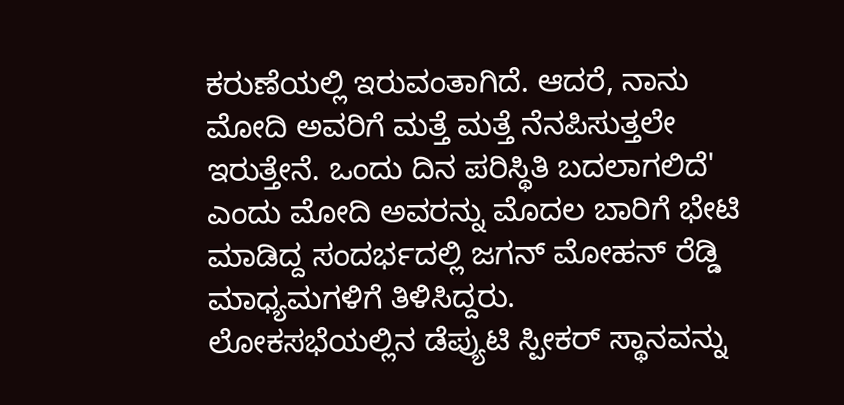ಕರುಣೆಯಲ್ಲಿ ಇರುವಂತಾಗಿದೆ. ಆದರೆ, ನಾನು ಮೋದಿ ಅವರಿಗೆ ಮತ್ತೆ ಮತ್ತೆ ನೆನಪಿಸುತ್ತಲೇ ಇರುತ್ತೇನೆ. ಒಂದು ದಿನ ಪರಿಸ್ಥಿತಿ ಬದಲಾಗಲಿದೆ' ಎಂದು ಮೋದಿ ಅವರನ್ನು ಮೊದಲ ಬಾರಿಗೆ ಭೇಟಿ ಮಾಡಿದ್ದ ಸಂದರ್ಭದಲ್ಲಿ ಜಗನ್ ಮೋಹನ್ ರೆಡ್ಡಿ ಮಾಧ್ಯಮಗಳಿಗೆ ತಿಳಿಸಿದ್ದರು.
ಲೋಕಸಭೆಯಲ್ಲಿನ ಡೆಪ್ಯುಟಿ ಸ್ಪೀಕರ್ ಸ್ಥಾನವನ್ನು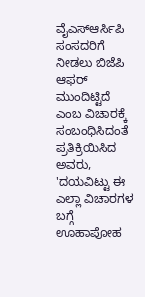ವೈಎಸ್ಆರ್ಸಿಪಿ ಸಂಸದರಿಗೆ ನೀಡಲು ಬಿಜೆಪಿ ಆಫರ್ ಮುಂದಿಟ್ಟಿದೆ ಎಂಬ ವಿಚಾರಕ್ಕೆ ಸಂಬಂಧಿಸಿದಂತೆ ಪ್ರತಿಕ್ರಿಯಿಸಿದ ಅವರು, 'ದಯವಿಟ್ಟು ಈ ಎಲ್ಲಾ ವಿಚಾರಗಳ ಬಗ್ಗೆ ಊಹಾಪೋಹ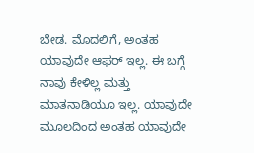ಬೇಡ. ಮೊದಲಿಗೆ, ಅಂತಹ ಯಾವುದೇ ಆಫರ್ ಇಲ್ಲ. ಈ ಬಗ್ಗೆ ನಾವು ಕೇಳಿಲ್ಲ ಮತ್ತು ಮಾತನಾಡಿಯೂ ಇಲ್ಲ. ಯಾವುದೇ ಮೂಲದಿಂದ ಅಂತಹ ಯಾವುದೇ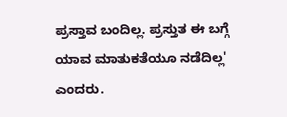ಪ್ರಸ್ತಾವ ಬಂದಿಲ್ಲ. ಪ್ರಸ್ತುತ ಈ ಬಗ್ಗೆ ಯಾವ ಮಾತುಕತೆಯೂ ನಡೆದಿಲ್ಲ' ಎಂದರು.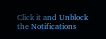Click it and Unblock the Notifications